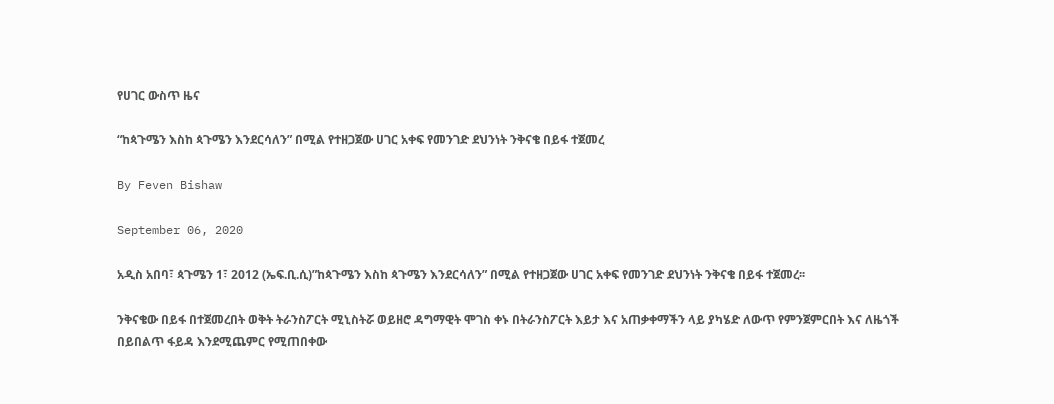የሀገር ውስጥ ዜና

“ከጳጉሜን እስከ ጳጉሜን እንደርሳለን” በሚል የተዘጋጀው ሀገር አቀፍ የመንገድ ደህንነት ንቅናቄ በይፋ ተጀመረ

By Feven Bishaw

September 06, 2020

አዲስ አበባ፣ ጳጉሜን 1፣ 2012 (ኤፍ.ቢ.ሲ)”ከጳጉሜን እስከ ጳጉሜን እንደርሳለን” በሚል የተዘጋጀው ሀገር አቀፍ የመንገድ ደህንነት ንቅናቄ በይፋ ተጀመረ፡፡

ንቅናቄው በይፋ በተጀመረበት ወቅት ትራንስፖርት ሚኒስትሯ ወይዘሮ ዳግማዊት ሞገስ ቀኑ በትራንስፖርት እይታ እና አጠቃቀማችን ላይ ያካሄድ ለውጥ የምንጀምርበት እና ለዜጎች በይበልጥ ፋይዳ እንደሚጨምር የሚጠበቀው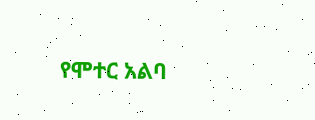የሞተር አልባ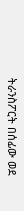ትራንስፖርት በሰፊው ወደ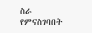ስራ የምናስገባበት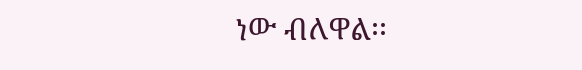ነው ብለዋል፡፡